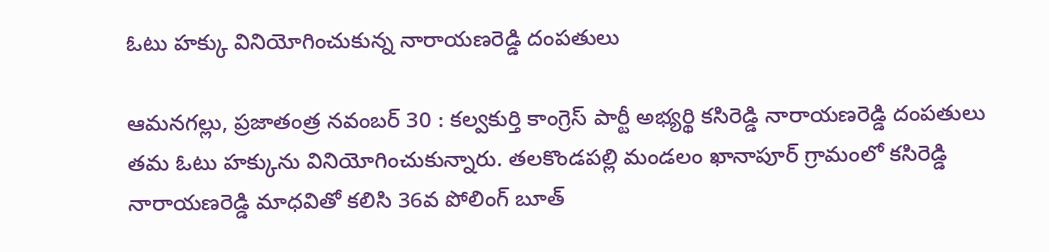ఓటు హక్కు వినియోగించుకున్న నారాయణరెడ్డి దంపతులు

ఆమనగల్లు, ప్రజాతంత్ర నవంబర్ 30 : కల్వకుర్తి కాంగ్రెస్ పార్టీ అభ్యర్థి కసిరెడ్డి నారాయణరెడ్డి దంపతులు తమ ఓటు హక్కును వినియోగించుకున్నారు. తలకొండపల్లి మండలం ఖానాపూర్ గ్రామంలో కసిరెడ్డి నారాయణరెడ్డి మాధవితో కలిసి 36వ పోలింగ్ బూత్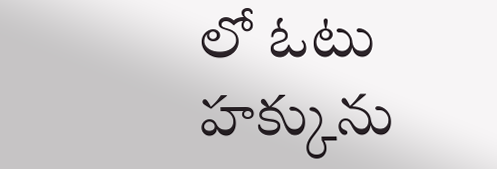లో ఓటు హక్కును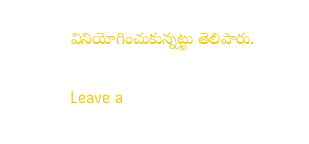వినియోగించుకున్నట్టు తెలిపారు.

Leave a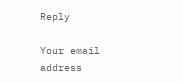Reply

Your email address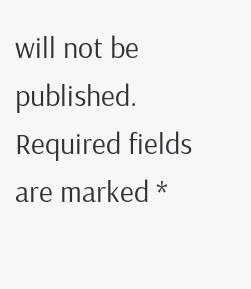will not be published. Required fields are marked *